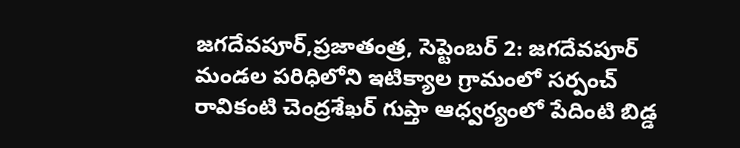జగదేవపూర్,ప్రజాతంత్ర, సెప్టెంబర్ 2: జగదేవపూర్ మండల పరిధిలోని ఇటిక్యాల గ్రామంలో సర్పంచ్ రావికంటి చెంద్రశేఖర్ గుప్తా ఆధ్వర్యంలో పేదింటి బిడ్డ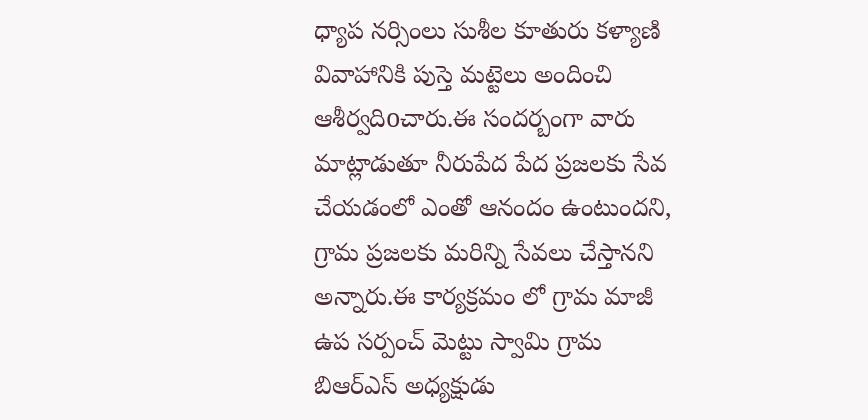ధ్యాప నర్సింలు సుశీల కూతురు కళ్యాణి వివాహానికి పుస్తె మట్టెలు అందించి ఆశీర్వదిoచారు.ఈ సందర్బంగా వారు మాట్లాడుతూ నీరుపేద పేద ప్రజలకు సేవ చేయడంలో ఎంతో ఆనందం ఉంటుందని, గ్రామ ప్రజలకు మరిన్ని సేవలు చేస్తానని అన్నారు.ఈ కార్యక్రమం లో గ్రామ మాజీ ఉప సర్పంచ్ మెట్టు స్వామి గ్రామ బిఆర్ఎస్ అధ్యక్షుడు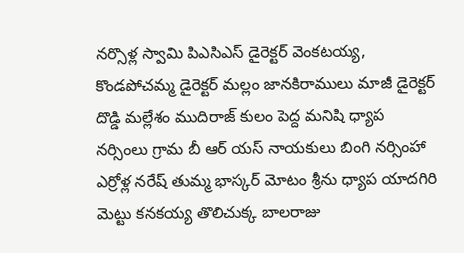నర్సొళ్ల స్వామి పిఎసిఎస్ డైరెక్టర్ వెంకటయ్య, కొండపోచమ్మ డైరెక్టర్ మల్లం జానకిరాములు మాజీ డైరెక్టర్ దొడ్డి మల్లేశం ముదిరాజ్ కులం పెద్ద మనిషి ధ్యాప నర్సింలు గ్రామ బీ ఆర్ యస్ నాయకులు బింగి నర్సింహా ఎర్రోళ్ల నరేష్ తుమ్మ భాస్కర్ మోటం శ్రీను ధ్యాప యాదగిరి మెట్టు కనకయ్య తొలిచుక్క బాలరాజు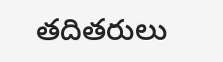తదితరులు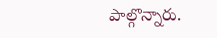పాల్గొన్నారు.